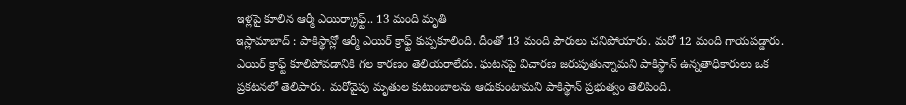ఇళ్లపై కూలిన ఆర్మీ ఎయిర్క్రాఫ్ట్.. 13 మంది మృతి
ఇస్లామాబాద్ : పాకిస్థాన్లో ఆర్మీ ఎయిర్ క్రాఫ్ట్ కుప్పకూలింది. దీంతో 13 మంది పౌరులు చనిపోయారు. మరో 12 మంది గాయపడ్డారు. ఎయిర్ క్రాఫ్ట్ కూలిపోవడానికి గల కారణం తెలియరాలేదు. ఘటనపై విచారణ జరుపుతున్నామని పాకిస్థాన్ ఉన్నతాధికారులు ఒక ప్రకటనలో తెలిపారు. మరోవైపు మృతుల కుటుంబాలను ఆదుకుంటామని పాకిస్థాన్ ప్రభుత్వం తెలిపింది.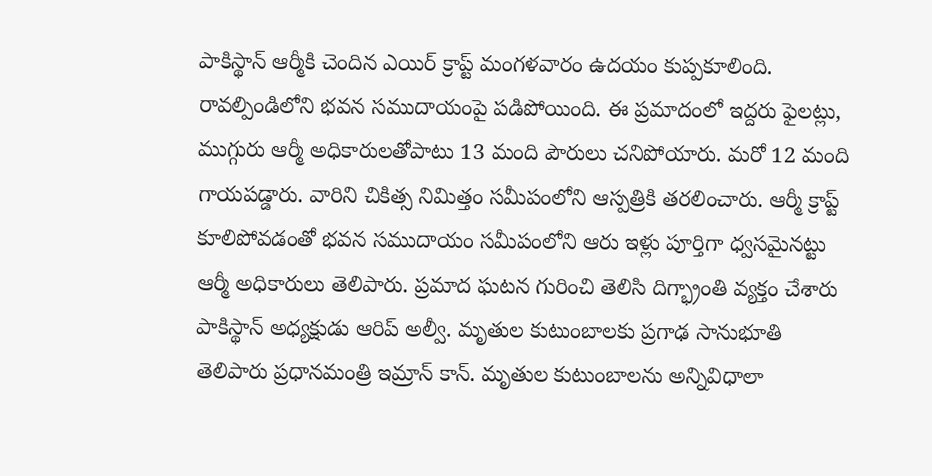పాకిస్థాన్ ఆర్మీకి చెందిన ఎయిర్ క్రాప్ట్ మంగళవారం ఉదయం కుప్పకూలింది. రావల్పిండిలోని భవన సముదాయంపై పడిపోయింది. ఈ ప్రమాదంలో ఇద్దరు ఫైలట్లు, ముగ్గురు ఆర్మీ అధికారులతోపాటు 13 మంది పౌరులు చనిపోయారు. మరో 12 మంది గాయపడ్డారు. వారిని చికిత్స నిమిత్తం సమీపంలోని ఆస్పత్రికి తరలించారు. ఆర్మీ క్రాప్ట్ కూలిపోవడంతో భవన సముదాయం సమీపంలోని ఆరు ఇళ్లు పూర్తిగా ధ్వసమైనట్టు ఆర్మీ అధికారులు తెలిపారు. ప్రమాద ఘటన గురించి తెలిసి దిగ్భ్రాంతి వ్యక్తం చేశారు పాకిస్థాన్ అధ్యక్షుడు ఆరిప్ అల్వీ. మృతుల కుటుంబాలకు ప్రగాఢ సానుభూతి తెలిపారు ప్రధానమంత్రి ఇమ్రాన్ కాన్. మృతుల కుటుంబాలను అన్నివిధాలా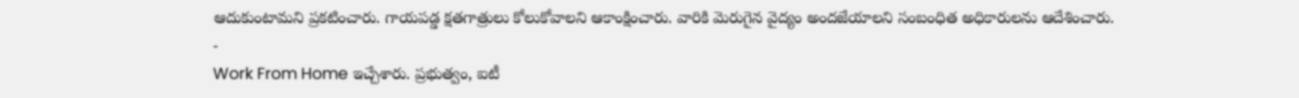ఆదుకుంటామని ప్రకటించారు. గాయపడ్డ క్షతగాత్రులు కోలుకోవాలని ఆకాంక్షించారు. వారికి మెరుగైన వైద్యం అందజేయాలని సంబంధిత అధికారులను ఆదేశించారు.
-
Work From Home ఇచ్చేశారు. ప్రభుత్వం, ఐటీ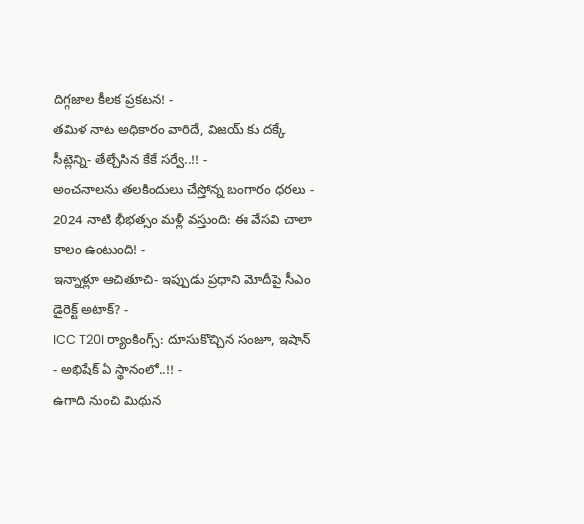దిగ్గజాల కీలక ప్రకటన! -
తమిళ నాట అధికారం వారిదే, విజయ్ కు దక్కే సీట్లెన్ని- తేల్చేసిన కేకే సర్వే..!! -
అంచనాలను తలకిందులు చేస్తోన్న బంగారం ధరలు -
2024 నాటి భీభత్సం మళ్లీ వస్తుంది: ఈ వేసవి చాలా కాలం ఉంటుంది! -
ఇన్నాళ్లూ ఆచితూచి- ఇప్పుడు ప్రధాని మోదీపై సీఎం డైరెక్ట్ అటాక్? -
ICC T20I ర్యాంకింగ్స్: దూసుకొచ్చిన సంజూ, ఇషాన్ - అభిషేక్ ఏ స్థానంలో..!! -
ఉగాది నుంచి మిథున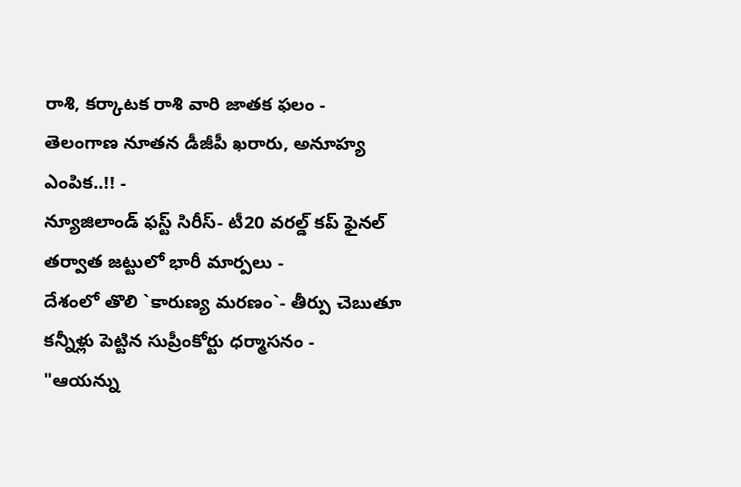రాశి, కర్కాటక రాశి వారి జాతక ఫలం -
తెలంగాణ నూతన డీజీపీ ఖరారు, అనూహ్య ఎంపిక..!! -
న్యూజిలాండ్ ఫస్ట్ సిరీస్- టీ20 వరల్డ్ కప్ ఫైనల్ తర్వాత జట్టులో భారీ మార్పలు -
దేశంలో తొలి `కారుణ్య మరణం`- తీర్పు చెబుతూ కన్నీళ్లు పెట్టిన సుప్రీంకోర్టు ధర్మాసనం -
"ఆయన్ను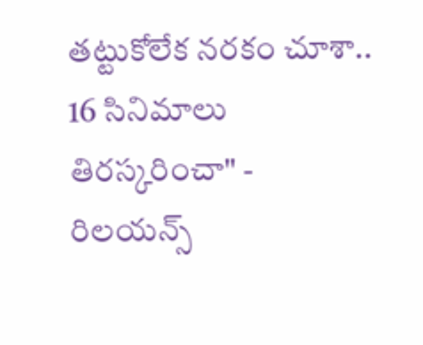తట్టుకోలేక నరకం చూశా.. 16 సినిమాలు తిరస్కరించా" -
రిలయన్స్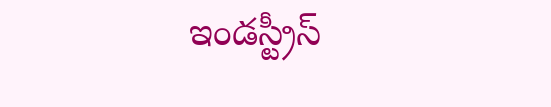ఇండస్ట్రీస్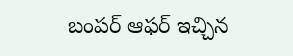బంపర్ ఆఫర్ ఇచ్చిన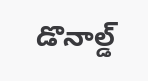డొనాల్డ్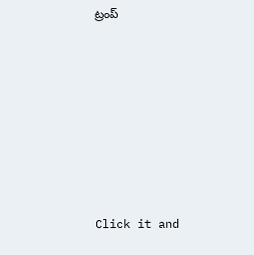ట్రంప్












Click it and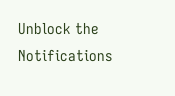Unblock the Notifications